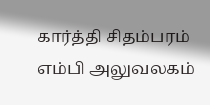கார்த்தி சிதம்பரம் எம்பி அலுவலகம்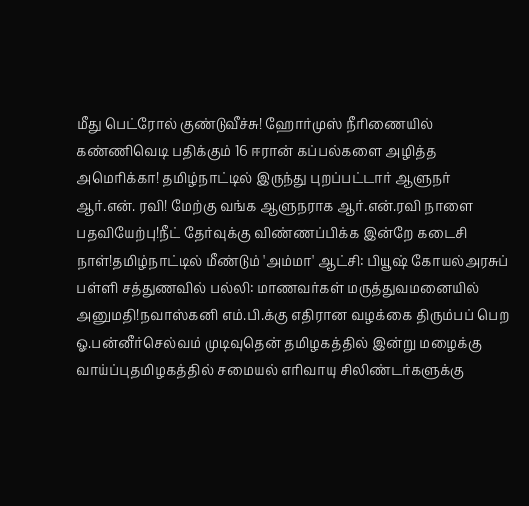மீது பெட்ரோல் குண்டுவீச்சு! ஹோர்முஸ் நீரிணையில் கண்ணிவெடி பதிக்கும் 16 ஈரான் கப்பல்களை அழித்த அமெரிக்கா! தமிழ்நாட்டில் இருந்து புறப்பட்டார் ஆளுநர் ஆர்.என். ரவி! மேற்கு வங்க ஆளுநராக ஆர்.என்.ரவி நாளை பதவியேற்பு!நீட் தேர்வுக்கு விண்ணப்பிக்க இன்றே கடைசி நாள்!தமிழ்நாட்டில் மீண்டும் 'அம்மா' ஆட்சி: பியூஷ் கோயல்அரசுப் பள்ளி சத்துணவில் பல்லி: மாணவர்கள் மருத்துவமனையில் அனுமதி!நவாஸ்கனி எம்.பி.க்கு எதிரான வழக்கை திரும்பப் பெற ஓ.பன்னீர்செல்வம் முடிவுதென் தமிழகத்தில் இன்று மழைக்கு வாய்ப்புதமிழகத்தில் சமையல் எரிவாயு சிலிண்டர்களுக்கு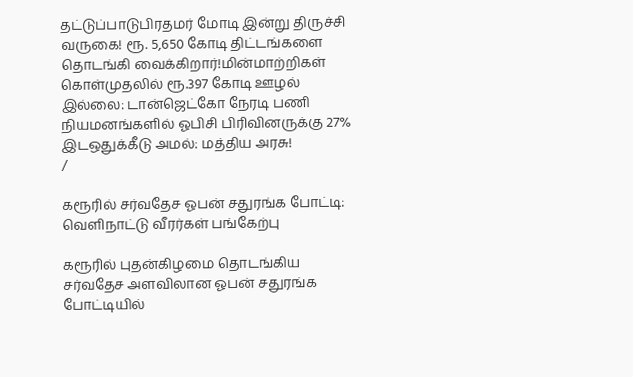தட்டுப்பாடுபிரதமர் மோடி இன்று திருச்சி வருகை! ரூ. 5,650 கோடி திட்டங்களை தொடங்கி வைக்கிறார்!மின்மாற்றிகள் கொள்முதலில் ரூ.397 கோடி ஊழல் இல்லை: டான்ஜெட்கோ நேரடி பணி நியமனங்களில் ஓபிசி பிரிவினருக்கு 27% இடஒதுக்கீடு அமல்: மத்திய அரசு!
/

கரூரில் சர்வதேச ஓபன் சதுரங்க போட்டி: வெளிநாட்டு வீரர்கள் பங்கேற்பு

கரூரில் புதன்கிழமை தொடங்கிய சர்வதேச அளவிலான ஓபன் சதுரங்க போட்டியில்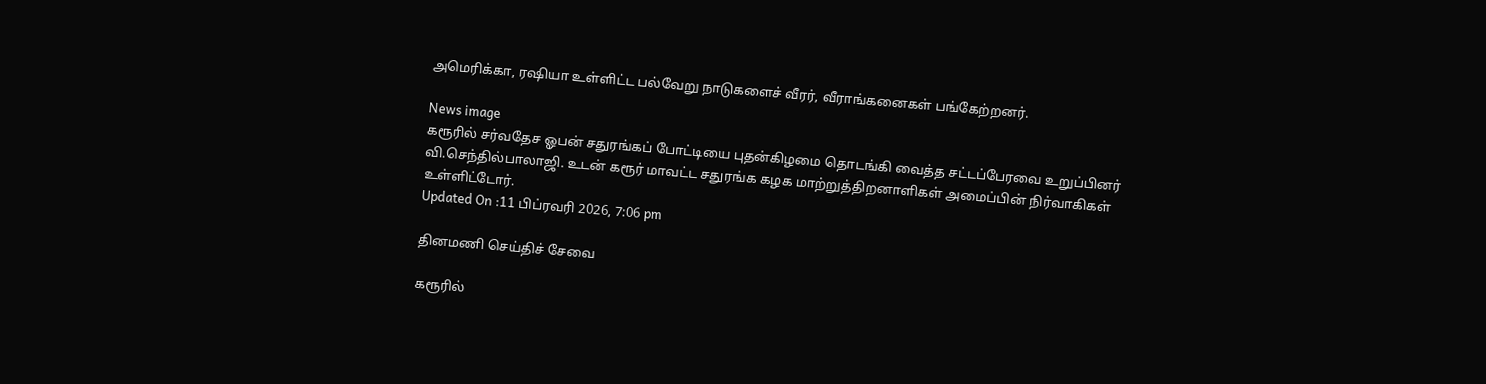அமெரிக்கா, ரஷியா உள்ளிட்ட பல்வேறு நாடுகளைச் வீரர், வீராங்கனைகள் பங்கேற்றனர்.

News image
கரூரில் சர்வதேச ஓபன் சதுரங்கப் போட்டியை புதன்கிழமை தொடங்கி வைத்த சட்டப்பேரவை உறுப்பினர் வி.செந்தில்பாலாஜி. உடன் கரூர் மாவட்ட சதுரங்க கழக மாற்றுத்திறனாளிகள் அமைப்பின் நிர்வாகிகள் உள்ளிட்டோர்.
Updated On :11 பிப்ரவரி 2026, 7:06 pm

தினமணி செய்திச் சேவை

கரூரில்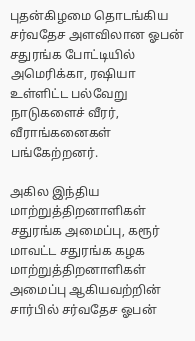புதன்கிழமை தொடங்கிய சர்வதேச அளவிலான ஓபன் சதுரங்க போட்டியில் அமெரிக்கா, ரஷியா உள்ளிட்ட பல்வேறு நாடுகளைச் வீரர், வீராங்கனைகள் பங்கேற்றனர்.

அகில இந்திய மாற்றுத்திறனாளிகள் சதுரங்க அமைப்பு, கரூர் மாவட்ட சதுரங்க கழக மாற்றுத்திறனாளிகள் அமைப்பு ஆகியவற்றின் சார்பில் சர்வதேச ஓபன்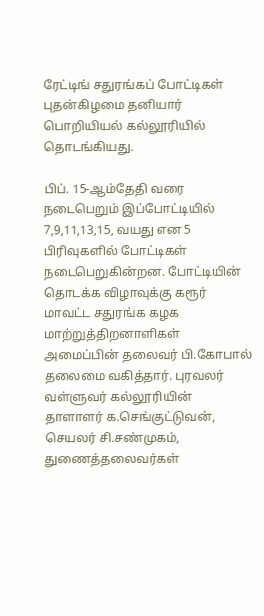ரேட்டிங் சதுரங்கப் போட்டிகள் புதன்கிழமை தனியார் பொறியியல் கல்லூரியில் தொடங்கியது.

பிப். 15-ஆம்தேதி வரை நடைபெறும் இப்போட்டியில் 7,9,11,13,15, வயது என 5 பிரிவுகளில் போட்டிகள் நடைபெறுகின்றன. போட்டியின் தொடக்க விழாவுக்கு கரூர் மாவட்ட சதுரங்க கழக மாற்றுத்திறனாளிகள் அமைப்பின் தலைவர் பி.கோபால் தலைமை வகித்தார். புரவலர் வள்ளுவர் கல்லூரியின் தாளாளர் க.செங்குட்டுவன், செயலர் சி.சண்முகம், துணைத்தலைவர்கள்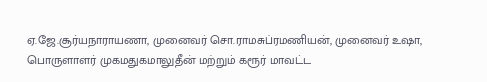ஏ.ஜே.சூர்யநாராயணா, முனைவர் சொ.ராமசுப்ரமணியன், முனைவர் உஷா, பொருளாளர் முகமதுகமாலுதீன் மற்றும் கரூர் மாவட்ட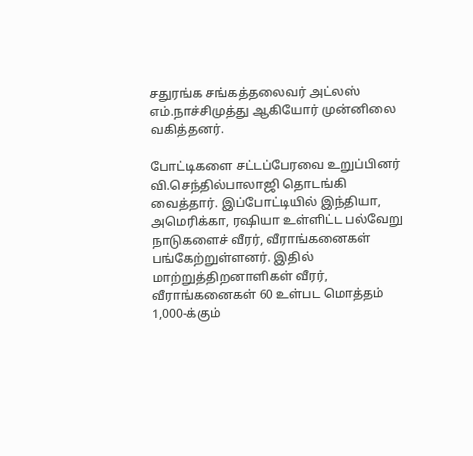சதுரங்க சங்கத்தலைவர் அட்லஸ் எம்.நாச்சிமுத்து ஆகியோர் முன்னிலை வகித்தனர்.

போட்டிகளை சட்டப்பேரவை உறுப்பினர் வி.செந்தில்பாலாஜி தொடங்கி வைத்தார். இப்போட்டியில் இந்தியா, அமெரிக்கா, ரஷியா உள்ளிட்ட பல்வேறு நாடுகளைச் வீரர், வீராங்கனைகள் பங்கேற்றுள்ளனர். இதில் மாற்றுத்திறனாளிகள் வீரர், வீராங்கனைகள் 60 உள்பட மொத்தம் 1,000-க்கும்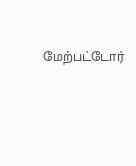மேற்பட்டோர்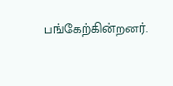பங்கேற்கின்றனர்.